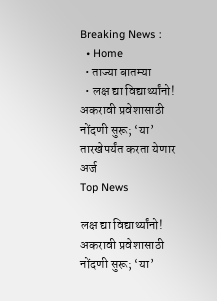Breaking News :
  • Home
  • ताज्या बातम्या
  • लक्ष द्या विद्यार्थ्यांनो! अकरावी प्रवेशासाठी नोंदणी सुरू; ‘या’ तारखेपर्यंत करता येणार अर्ज
Top News

लक्ष द्या विद्यार्थ्यांनो! अकरावी प्रवेशासाठी नोंदणी सुरू; ‘या’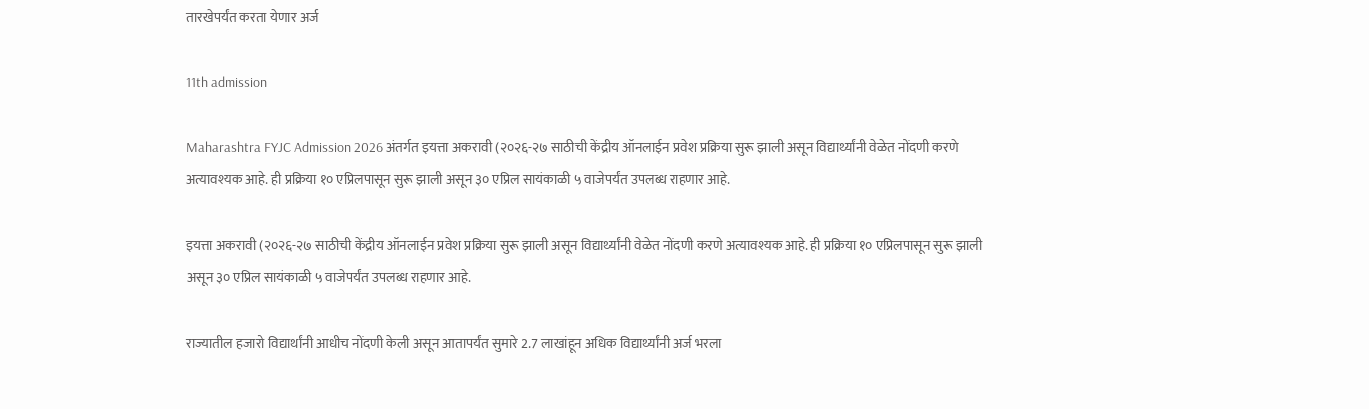तारखेपर्यंत करता येणार अर्ज

11th admission

Maharashtra FYJC Admission 2026 अंतर्गत इयत्ता अकरावी (२०२६-२७ साठीची केंद्रीय ऑनलाईन प्रवेश प्रक्रिया सुरू झाली असून विद्यार्थ्यांनी वेळेत नोंदणी करणे अत्यावश्यक आहे. ही प्रक्रिया १० एप्रिलपासून सुरू झाली असून ३० एप्रिल सायंकाळी ५ वाजेपर्यंत उपलब्ध राहणार आहे.

इयत्ता अकरावी (२०२६-२७ साठीची केंद्रीय ऑनलाईन प्रवेश प्रक्रिया सुरू झाली असून विद्यार्थ्यांनी वेळेत नोंदणी करणे अत्यावश्यक आहे. ही प्रक्रिया १० एप्रिलपासून सुरू झाली असून ३० एप्रिल सायंकाळी ५ वाजेपर्यंत उपलब्ध राहणार आहे.

राज्यातील हजारो विद्यार्थांनी आधीच नोंदणी केली असून आतापर्यंत सुमारे 2.7 लाखांहून अधिक विद्यार्थ्यांनी अर्ज भरला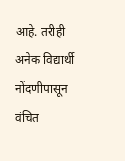आहे. तरीही अनेक विद्यार्थी नोंदणीपासून वंचित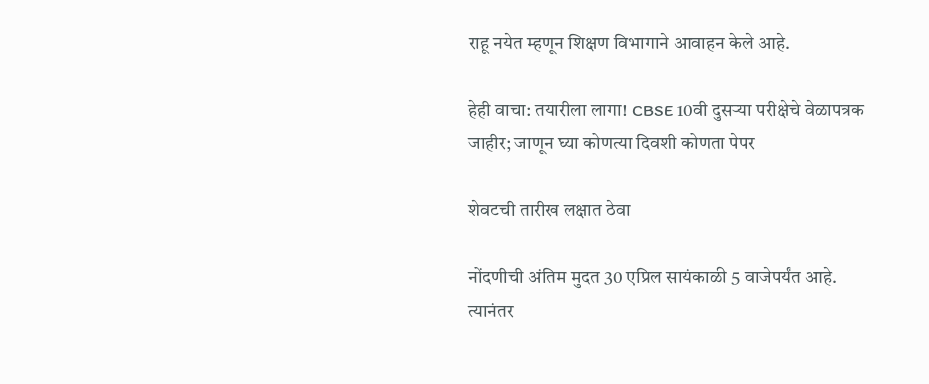राहू नयेत म्हणून शिक्षण विभागाने आवाहन केले आहे.

हेही वाचा: तयारीला लागा! CBSE 10वी दुसऱ्या परीक्षेचे वेळापत्रक जाहीर; जाणून घ्या कोणत्या दिवशी कोणता पेपर

शेवटची तारीख लक्षात ठेवा

नोंदणीची अंतिम मुदत 30 एप्रिल सायंकाळी 5 वाजेपर्यंत आहे. त्यानंतर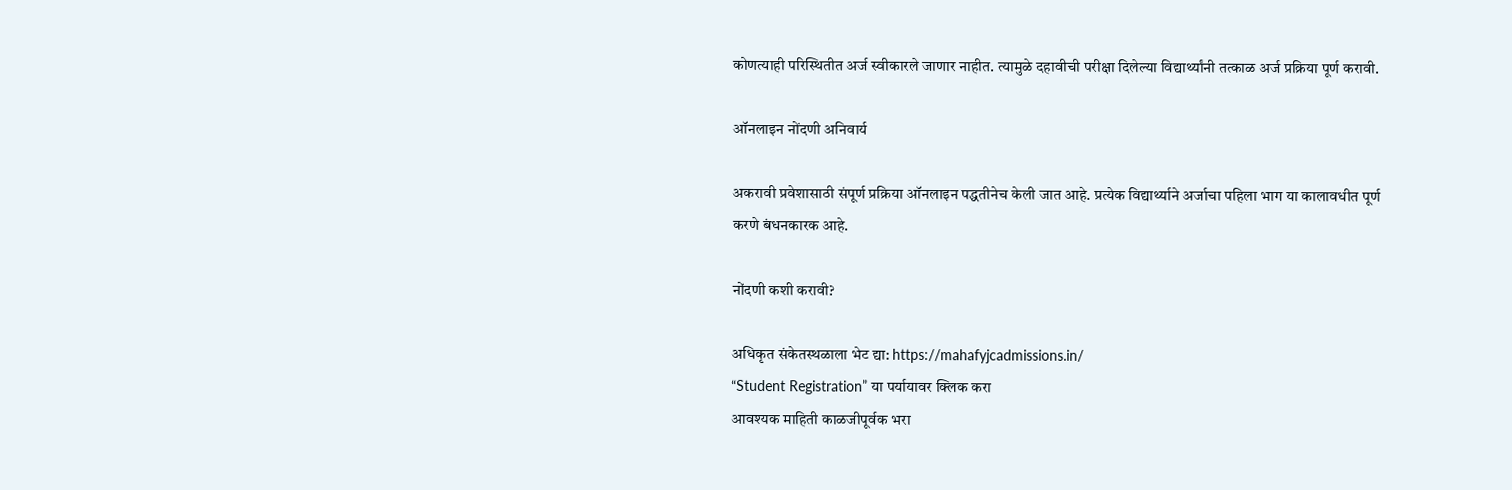कोणत्याही परिस्थितीत अर्ज स्वीकारले जाणार नाहीत. त्यामुळे दहावीची परीक्षा दिलेल्या विद्यार्थ्यांनी तत्काळ अर्ज प्रक्रिया पूर्ण करावी.

ऑनलाइन नोंदणी अनिवार्य

अकरावी प्रवेशासाठी संपूर्ण प्रक्रिया ऑनलाइन पद्धतीनेच केली जात आहे. प्रत्येक विद्यार्थ्याने अर्जाचा पहिला भाग या कालावधीत पूर्ण करणे बंधनकारक आहे.

नोंदणी कशी करावी?

अधिकृत संकेतस्थळाला भेट द्या: https://mahafyjcadmissions.in/
“Student Registration” या पर्यायावर क्लिक करा
आवश्यक माहिती काळजीपूर्वक भरा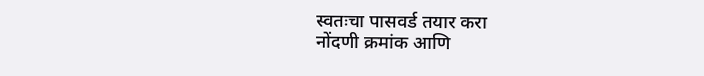स्वतःचा पासवर्ड तयार करा
नोंदणी क्रमांक आणि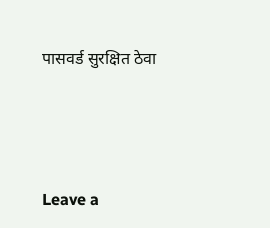पासवर्ड सुरक्षित ठेवा





Leave a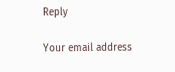Reply

Your email address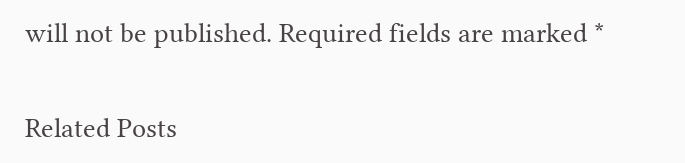will not be published. Required fields are marked *

Related Posts